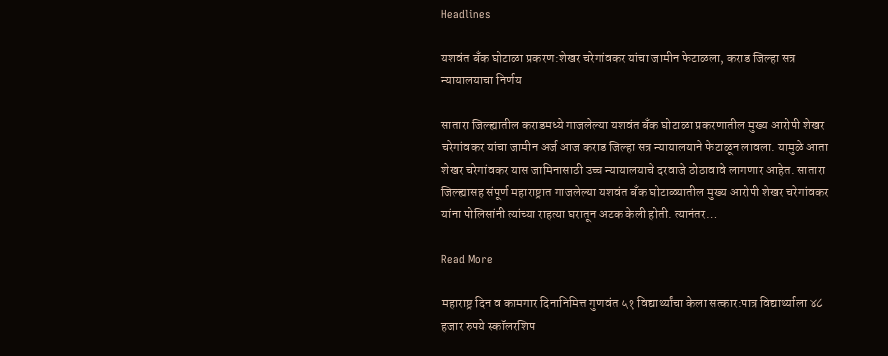Headlines

यशवंत बँक घोटाळा प्रकरण:शेखर चरेगांवकर यांचा जामीन फेटाळला, कराड जिल्हा सत्र न्यायालयाचा निर्णय

सातारा जिल्ह्यातील कराडमध्ये गाजलेल्या यशवंत बँक घोटाळा प्रकरणातील मुख्य आरोपी शेखर चरेगांवकर यांचा जामीन अर्ज आज कराड जिल्हा सत्र न्यायालयाने फेटाळून लावला. यामुळे आता शेखर चरेगांवकर यास जामिनासाठी उच्च न्यायालयाचे दरवाजे ठोठावावे लागणार आहेत. सातारा जिल्ह्यासह संपूर्ण महाराष्ट्रात गाजलेल्या यशवंत बँक घोटाळ्यातील मुख्य आरोपी शेखर चरेगांवकर यांना पोलिसांनी त्यांच्या राहत्या घरातून अटक केली होती. त्यानंतर…

Read More

महाराष्ट्र दिन व कामगार दिनानिमित्त गुणवंत ५१ विद्यार्थ्यांचा केला सत्कार:पात्र विद्यार्थ्याला ४८ हजार रुपये स्कॉलरशिप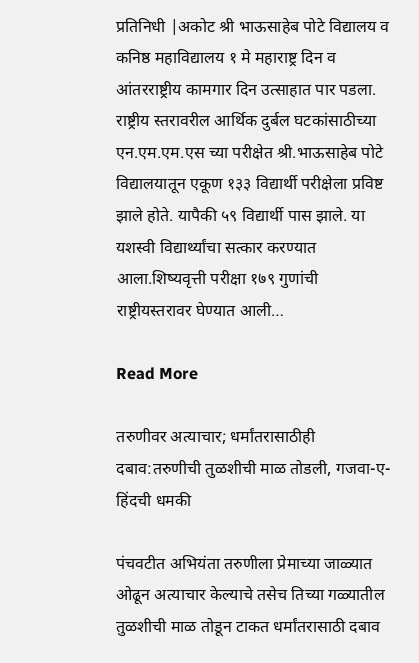प्रतिनिधी |अकोट श्री भाऊसाहेब पोटे विद्यालय व कनिष्ठ महाविद्यालय १ मे महाराष्ट्र दिन व आंतरराष्ट्रीय कामगार दिन उत्साहात पार पडला. राष्ट्रीय स्तरावरील आर्थिक दुर्बल घटकांसाठीच्या एन.एम.एम.एस च्या परीक्षेत श्री.भाऊसाहेब पोटे विद्यालयातून एकूण १३३ विद्यार्थी परीक्षेला प्रविष्ट झाले होते. यापैकी ५९ विद्यार्थी पास झाले. या यशस्वी विद्यार्थ्यांचा सत्कार करण्यात आला.शिष्यवृत्ती परीक्षा १७९ गुणांची राष्ट्रीयस्तरावर घेण्यात आली…

Read More

तरुणीवर अत्याचार; धर्मांतरासाठीही दबाव:तरुणीची तुळशीची माळ तोडली, गजवा-ए-हिंदची धमकी

पंचवटीत अभियंता तरुणीला प्रेमाच्या जाळ्यात ओढून अत्याचार केल्याचे तसेच तिच्या गळ्यातील तुळशीची माळ तोडून टाकत धर्मांतरासाठी दबाव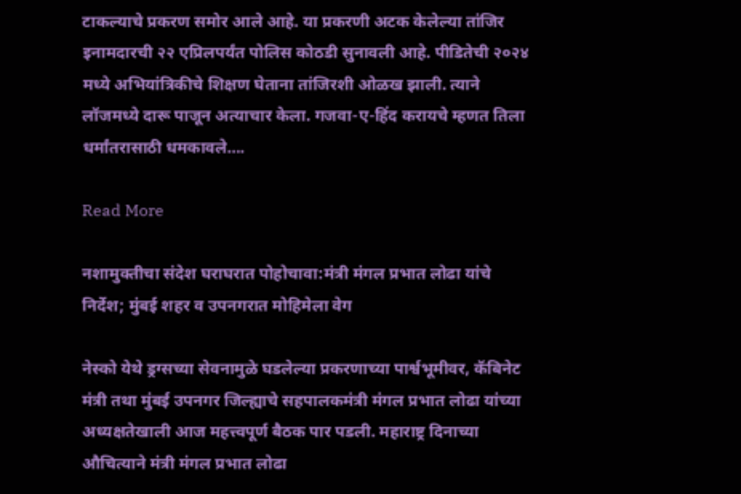टाकल्याचे प्रकरण समोर आले आहे. या प्रकरणी अटक केलेल्या तांजिर इनामदारची २२ एप्रिलपर्यंत पोलिस कोठडी सुनावली आहे. पीडितेची २०२४ मध्ये अभियांत्रिकीचे शिक्षण घेताना तांजिरशी ओळख झाली. त्याने लॉजमध्ये दारू पाजून अत्याचार केला. गजवा-ए-हिंद करायचे म्हणत तिला धर्मांतरासाठी धमकावले….

Read More

नशामुक्तीचा संदेश घराघरात पोहोचावा:मंत्री मंगल प्रभात लोढा यांचे निर्देश; मुंबई शहर व उपनगरात मोहिमेला वेग

नेस्को येथे ड्रग्सच्या सेवनामुळे घडलेल्या प्रकरणाच्या पार्श्वभूमीवर, कॅबिनेट मंत्री तथा मुंबई उपनगर जिल्ह्याचे सहपालकमंत्री मंगल प्रभात लोढा यांच्या अध्यक्षतेखाली आज महत्त्वपूर्ण बैठक पार पडली. महाराष्ट्र दिनाच्या औचित्याने मंत्री मंगल प्रभात लोढा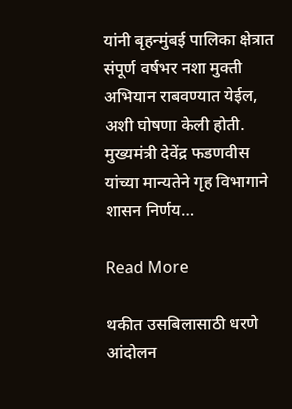यांनी बृहन्मुंबई पालिका क्षेत्रात संपूर्ण वर्षभर नशा मुक्ती अभियान राबवण्यात येईल, अशी घोषणा केली होती. मुख्यमंत्री देवेंद्र फडणवीस यांच्या मान्यतेने गृह विभागाने शासन निर्णय…

Read More

थकीत उसबिलासाठी धरणे आंदोलन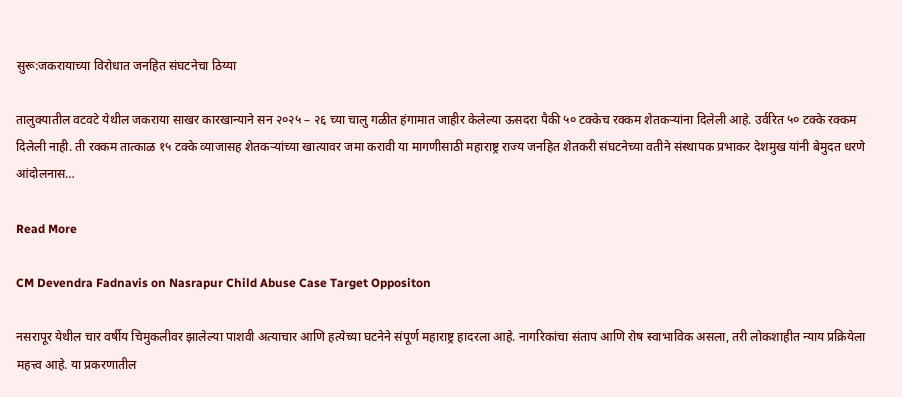सुरू:जकरायाच्या विरोधात जनहित संघटनेचा ठिय्या

तालुक्यातील वटवटे येथील जकराया साखर कारखान्याने सन २०२५ – २६ च्या चालु गळीत हंगामात जाहीर केलेल्या ऊसदरा पैकी ५० टक्केच रक्कम शेतकऱ्यांना दिलेली आहे. उर्वरित ५० टक्के रक्कम दिलेली नाही. ती रक्कम तात्काळ १५ टक्के व्याजासह शेतकऱ्यांच्या खात्यावर जमा करावी या मागणीसाठी महाराष्ट्र राज्य जनहित शेतकरी संघटनेच्या वतीने संस्थापक प्रभाकर देशमुख यांनी बेमुदत धरणे आंदोलनास…

Read More

CM Devendra Fadnavis on Nasrapur Child Abuse Case Target Oppositon

नसरापूर येथील चार वर्षीय चिमुकलीवर झालेल्या पाशवी अत्याचार आणि हत्येच्या घटनेने संपूर्ण महाराष्ट्र हादरला आहे. नागरिकांचा संताप आणि रोष स्वाभाविक असला, तरी लोकशाहीत न्याय प्रक्रियेला महत्त्व आहे. या प्रकरणातील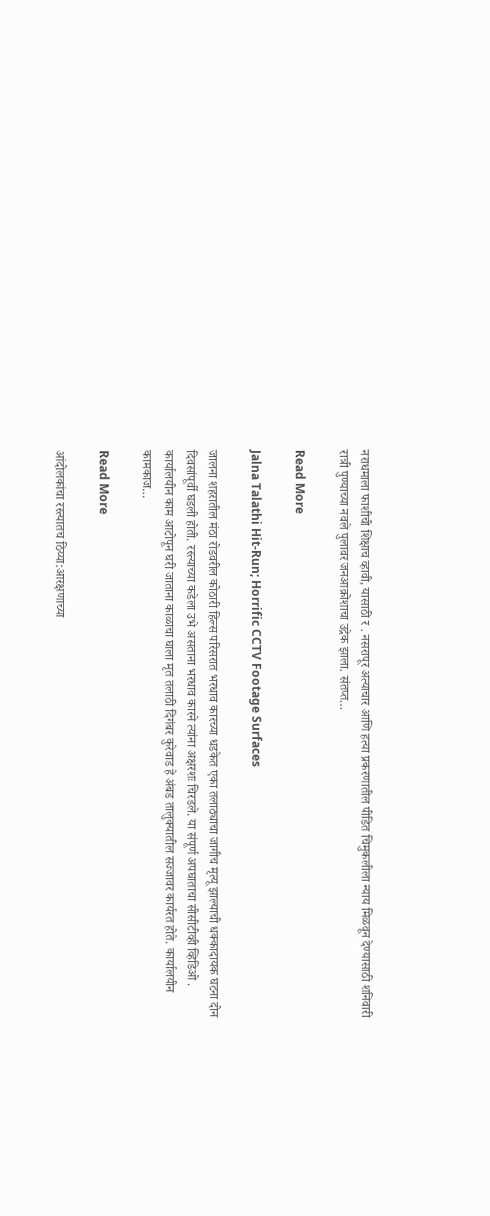नराधमाला फाशीची शिक्षाच व्हावी, यासाठी र . नसरापूर अत्याचार आणि हत्या प्रकरणातील पीडित चिमुकलीला न्याय मिळवून देण्यासाठी शनिवारी रात्री पुण्याच्या नवले पुलावर जनआक्रोशाचा उद्रेक झाला. संतप्त…

Read More

Jalna Talathi Hit-Run; Horrific CCTV Footage Surfaces

जालना शहरातील मंठा रोडवरील कोठारी हिल्स परिसरात भरधाव कारच्या धडकेत एका तलाठ्याचा जागीच मृत्यू झाल्याची धक्कादायक घटना दोन दिवसांपूर्वी घडली होती. रस्त्याच्या कडेला उभे असताना भरधाव कारने त्यांना अक्षरशः चिरडले. या संपूर्ण अपघाताचा सीसीटीव्ही व्हिडिओ . कार्यालयीन काम आटोपून घरी जाताना काळाचा घाला मृत तलाठी दिगंबर कुरेवाड हे अंबड तालुक्यातील सज्जावर कार्यरत होते. कार्यालयीन कामकाज…

Read More

आंदोलकांचा रस्त्यातच ठिय्या:आरक्षणाच्या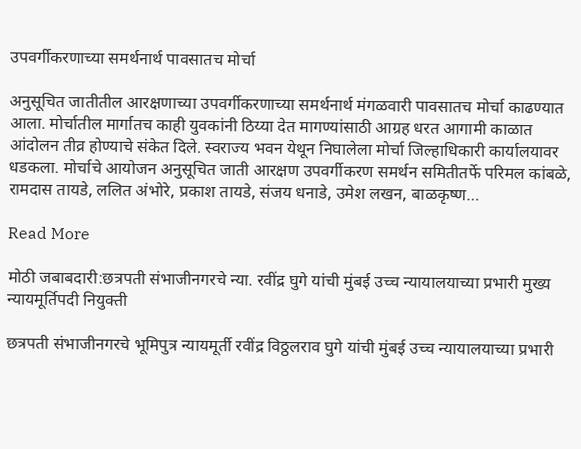उपवर्गीकरणाच्या समर्थनार्थ पावसातच मोर्चा

अनुसूचित जातीतील आरक्षणाच्या उपवर्गीकरणाच्या समर्थनार्थ मंगळवारी पावसातच मोर्चा काढण्यात आला. मोर्चातील मार्गातच काही युवकांनी ठिय्या देत मागण्यांसाठी आग्रह धरत आगामी काळात आंदोलन तीव्र होण्याचे संकेत दिले. स्वराज्य भवन येथून निघालेला मोर्चा जिल्हाधिकारी कार्यालयावर धडकला. मोर्चाचे आयोजन अनुसूचित जाती आरक्षण उपवर्गीकरण समर्थन समितीतर्फे परिमल कांबळे, रामदास तायडे, ललित अंभोरे, प्रकाश तायडे, संजय धनाडे, उमेश लखन, बाळकृष्ण…

Read More

मोठी जबाबदारी:छत्रपती संभाजीनगरचे न्या. रवींद्र घुगे यांची मुंबई उच्च न्यायालयाच्या प्रभारी मुख्य न्यायमूर्तिपदी नियुक्ती

छत्रपती संभाजीनगरचे भूमिपुत्र न्यायमूर्ती रवींद्र विठ्ठलराव घुगे यांची मुंबई उच्च न्यायालयाच्या प्रभारी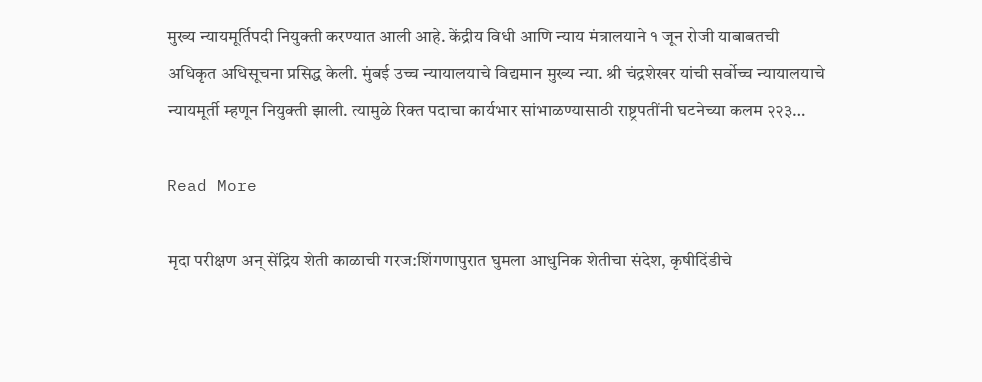मुख्य न्यायमूर्तिपदी नियुक्ती करण्यात आली आहे. केंद्रीय विधी आणि न्याय मंत्रालयाने १ जून रोजी याबाबतची अधिकृत अधिसूचना प्रसिद्ध केली. मुंबई उच्च न्यायालयाचे विद्यमान मुख्य न्या. श्री चंद्रशेखर यांची सर्वोच्च न्यायालयाचे न्यायमूर्ती म्हणून नियुक्ती झाली. त्यामुळे रिक्त पदाचा कार्यभार सांभाळण्यासाठी राष्ट्रपतींनी घटनेच्या कलम २२३…

Read More

मृदा परीक्षण अन् सेंद्रिय शेती काळाची गरज:शिंगणापुरात घुमला आधुनिक शेतीचा संदेश, कृषीदिंडीचे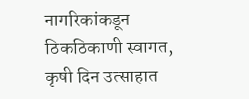नागरिकांकडून ठिकठिकाणी स्वागत, कृषी दिन उत्साहात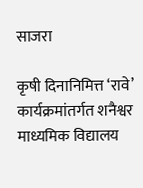साजरा

कृषी दिनानिमित्त ‘रावे’ कार्यक्रमांतर्गत शनैश्वर माध्यमिक विद्यालय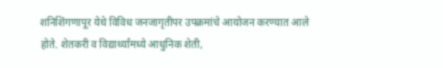शनिशिंगणापूर येथे विविध जनजागृतीपर उपक्रमांचे आयोजन करण्यात आले होते. शेतकरी व विद्यार्थ्यांमध्ये आधुनिक शेती,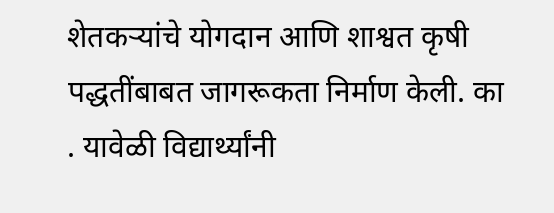शेतकऱ्यांचे योगदान आणि शाश्वत कृषी पद्धतींबाबत जागरूकता निर्माण केली. का . यावेळी विद्यार्थ्यांनी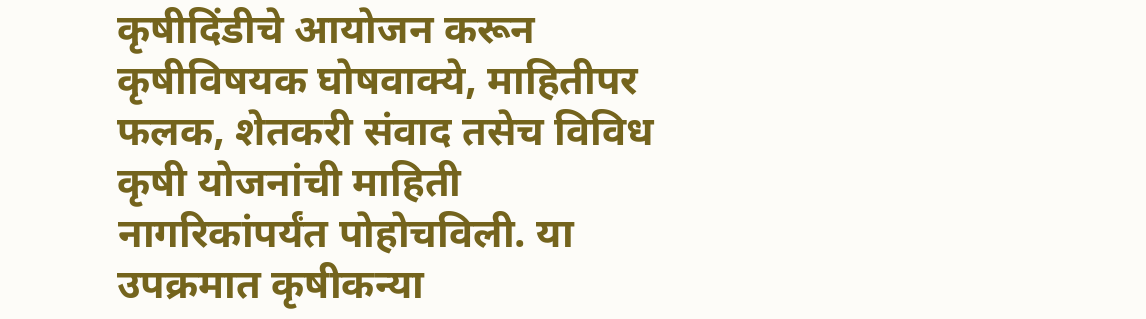कृषीदिंडीचे आयोजन करून कृषीविषयक घोषवाक्ये, माहितीपर फलक, शेतकरी संवाद तसेच विविध कृषी योजनांची माहिती नागरिकांपर्यंत पोहोचविली. या उपक्रमात कृषीकन्या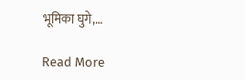भूमिका घुगे,…

Read More